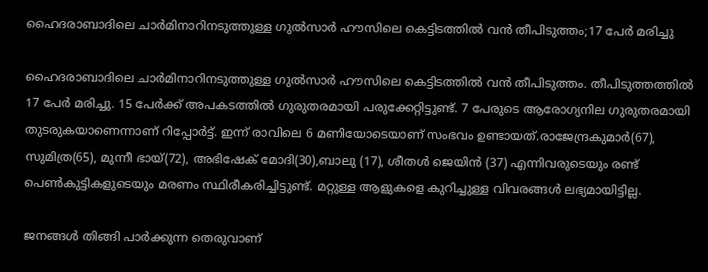ഹൈദരാബാദിലെ ചാര്‍മിനാറിനടുത്തുള്ള ഗുല്‍സാര്‍ ഹൗസിലെ കെട്ടിടത്തില്‍ വന്‍ തീപിടുത്തം;17 പേര്‍ മരിച്ചു

ഹൈദരാബാദിലെ ചാര്‍മിനാറിനടുത്തുള്ള ഗുല്‍സാര്‍ ഹൗസിലെ കെട്ടിടത്തില്‍ വന്‍ തീപിടുത്തം. തീപിടുത്തത്തില്‍ 17 പേര്‍ മരിച്ചു. 15 പേര്‍ക്ക് അപകടത്തില്‍ ഗുരുതരമായി പരുക്കേറ്റിട്ടുണ്ട്. 7 പേരുടെ ആരോഗ്യനില ഗുരുതരമായി തുടരുകയാണെന്നാണ് റിപ്പോര്‍ട്ട്. ഇന്ന് രാവിലെ 6 മണിയോടെയാണ് സംഭവം ഉണ്ടായത്.രാജേന്ദ്രകുമാര്‍(67), സുമിത്ര(65), മുന്നീ ഭായ്(72), അഭിഷേക് മോദി(30),ബാലു (17), ശീതള്‍ ജെയിന്‍ (37) എന്നിവരുടെയും രണ്ട് പെണ്‍കുട്ടികളുടെയും മരണം സ്ഥിരീകരിച്ചിട്ടുണ്ട്. മറ്റുള്ള ആളുകളെ കുറിച്ചുള്ള വിവരങ്ങള്‍ ലഭ്യമായിട്ടില്ല.

ജനങ്ങള്‍ തിങ്ങി പാര്‍ക്കുന്ന തെരുവാണ്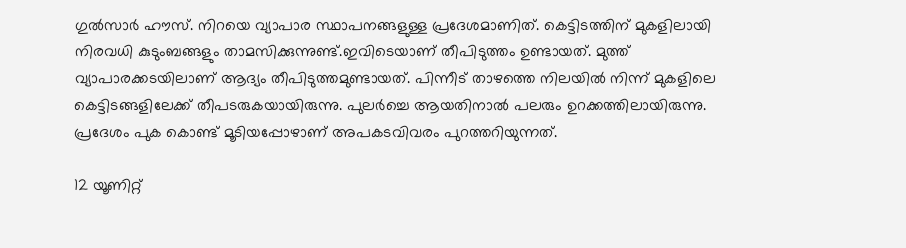ഗുല്‍സാര്‍ ഹൗസ്. നിറയെ വ്യാപാര സ്ഥാപനങ്ങളുള്ള പ്രദേശമാണിത്. കെട്ടിടത്തിന് മുകളിലായി നിരവധി കുടുംബങ്ങളും താമസിക്കുന്നുണ്ട്.ഇവിടെയാണ് തീപിടുത്തം ഉണ്ടായത്. മുത്ത് വ്യാപാരക്കടയിലാണ് ആദ്യം തീപിടുത്തമുണ്ടായത്. പിന്നീട് താഴത്തെ നിലയില്‍ നിന്ന് മുകളിലെ കെട്ടിടങ്ങളിലേക്ക് തീപടരുകയായിരുന്നു. പുലര്‍ച്ചെ ആയതിനാല്‍ പലരും ഉറക്കത്തിലായിരുന്നു. പ്രദേശം പുക കൊണ്ട് മൂടിയപ്പോഴാണ് അപകടവിവരം പുറത്തറിയുന്നത്.

12 യൂണിറ്റ്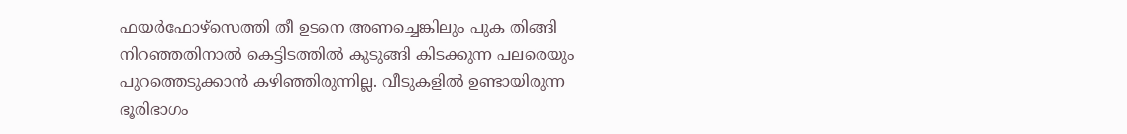ഫയര്‍ഫോഴ്സെത്തി തീ ഉടനെ അണച്ചെങ്കിലും പുക തിങ്ങി നിറഞ്ഞതിനാല്‍ കെട്ടിടത്തില്‍ കുടുങ്ങി കിടക്കുന്ന പലരെയും പുറത്തെടുക്കാന്‍ കഴിഞ്ഞിരുന്നില്ല. വീടുകളില്‍ ഉണ്ടായിരുന്ന ഭൂരിഭാഗം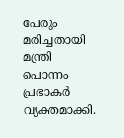പേരും മരിച്ചതായി മന്ത്രി പൊന്നം പ്രഭാകര്‍ വ്യക്തമാക്കി.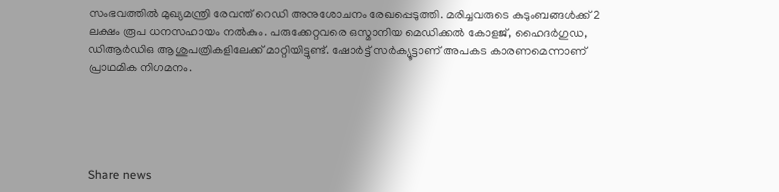സംഭവത്തില്‍ മുഖ്യമന്ത്രി രേവന്ത് റെഡി അനുശോചനം രേഖപ്പെടുത്തി. മരിച്ചവരുടെ കുടുംബങ്ങള്‍ക്ക് 2 ലക്ഷം രൂപ ധനസഹായം നല്‍കും. പരുക്കേറ്റവരെ ഒസ്മാനിയ മെഡിക്കല്‍ കോളജ്, ഹൈദര്‍ഗുഡ, ഡിആര്‍ഡിഒ ആശുപത്രികളിലേക്ക് മാറ്റിയിട്ടുണ്ട്. ഷോര്‍ട്ട് സര്‍ക്യൂട്ടാണ് അപകട കാരണമെന്നാണ് പ്രാഥമിക നിഗമനം.





Share news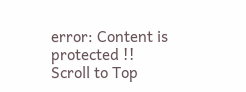error: Content is protected !!
Scroll to Top